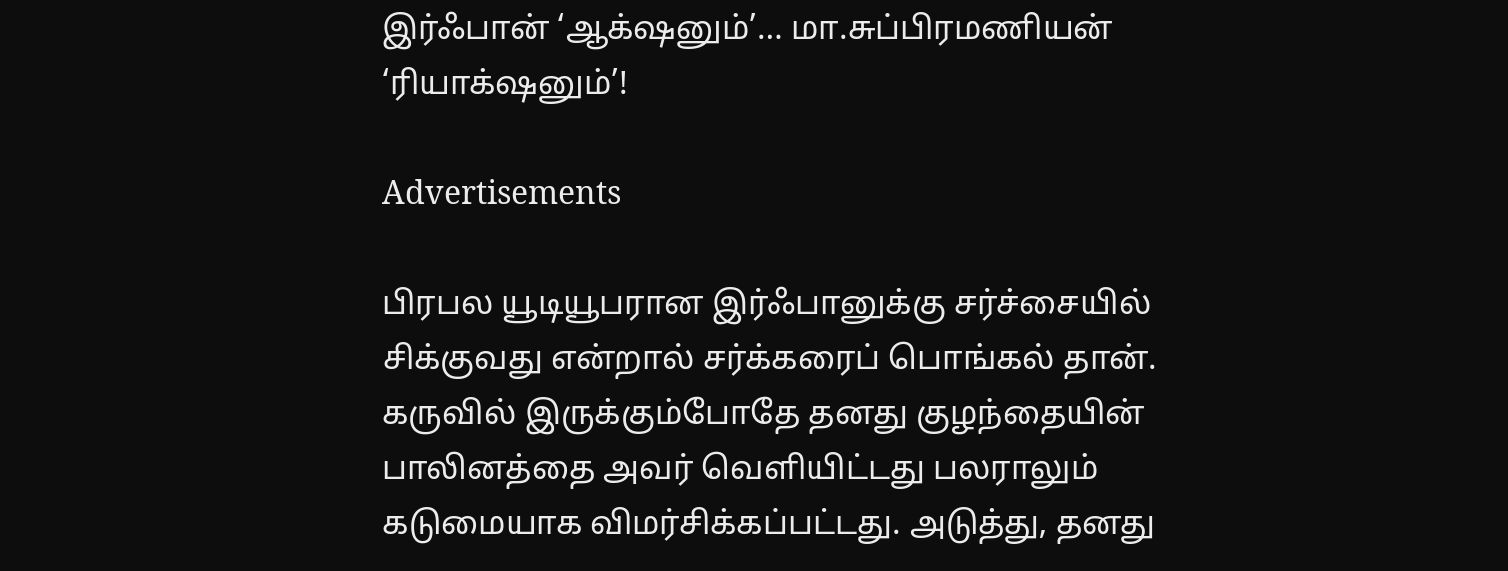இர்ஃபான் ‘ஆக்‌ஷனும்’… மா.சுப்பிரமணியன் ‘ரியாக்‌ஷனும்’!

Advertisements

பிரபல யூடியூபரான இர்ஃபானுக்கு சர்ச்சையில் சிக்குவது என்றால் சர்க்கரைப் பொங்கல் தான். கருவில் இருக்கும்போதே தனது குழந்தையின் பாலினத்தை அவர் வெளியிட்டது பலராலும் கடுமையாக விமர்சிக்கப்பட்டது. அடுத்து, தனது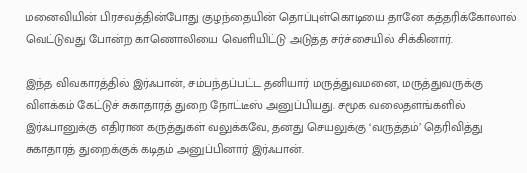மனைவியின் பிரசவத்தின்போது குழந்தையின் தொப்புள்கொடியை தானே கத்தரிக்கோலால் வெட்டுவது போன்ற காணொலியை வெளியிட்டு அடுத்த சர்ச்சையில் சிக்கினார்.

இந்த விவகாரத்தில் இர்ஃபான், சம்பந்தப்பட்ட தனியார் மருத்துவமனை, மருத்துவருக்கு விளக்கம் கேட்டுச் சுகாதாரத் துறை நோட்டீஸ் அனுப்பியது. சமூக வலைதளங்களில் இர்ஃபானுக்கு எதிரான கருத்துகள் வலுக்கவே, தனது செயலுக்கு ‘வருத்தம்’ தெரிவித்து சுகாதாரத் துறைக்குக் கடிதம் அனுப்பினார் இர்ஃபான்.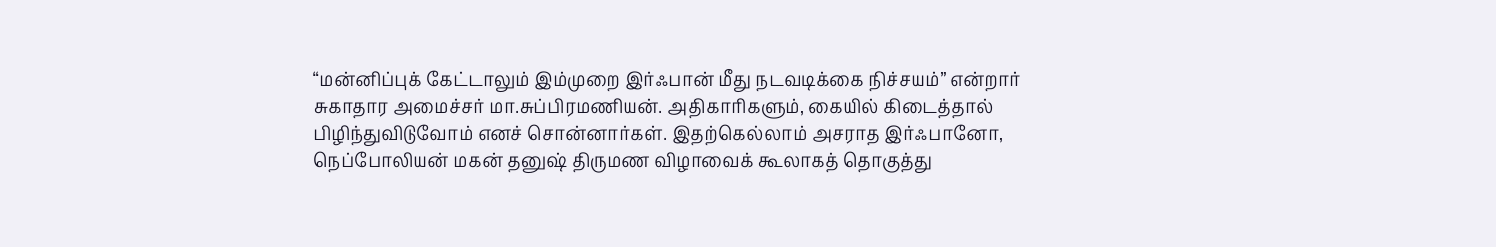“மன்னிப்புக் கேட்டாலும் இம்முறை இர்ஃபான் மீது நடவடிக்கை நிச்சயம்” என்றார் சுகாதார அமைச்சர் மா.சுப்பிரமணியன். அதிகாரிகளும், கையில் கிடைத்தால் பிழிந்துவிடுவோம் எனச் சொன்னார்கள். இதற்கெல்லாம் அசராத இர்ஃபானோ, நெப்போலியன் மகன் தனுஷ் திருமண விழாவைக் கூலாகத் தொகுத்து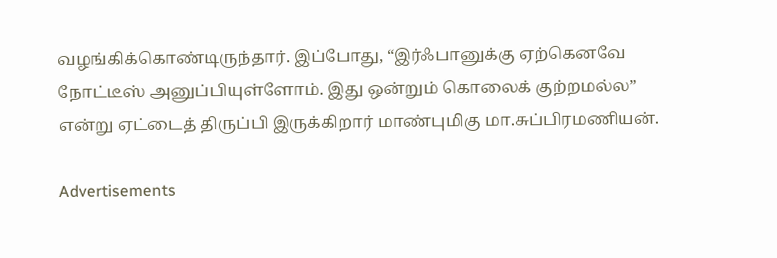வழங்கிக்கொண்டிருந்தார். இப்போது, “இர்ஃபானுக்கு ஏற்கெனவே நோட்டீஸ் அனுப்பியுள்ளோம். இது ஒன்றும் கொலைக் குற்றமல்ல” என்று ஏட்டைத் திருப்பி இருக்கிறார் மாண்புமிகு மா.சுப்பிரமணியன்.

Advertisements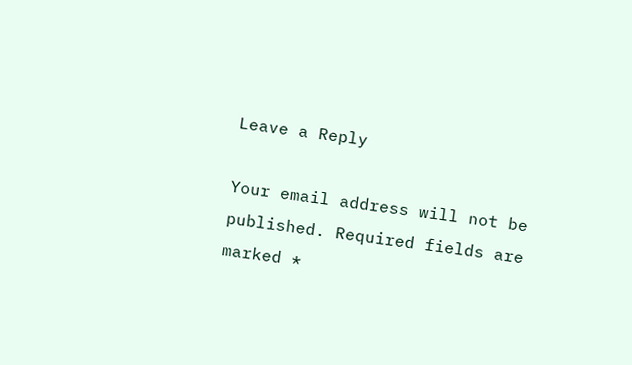Leave a Reply

Your email address will not be published. Required fields are marked *